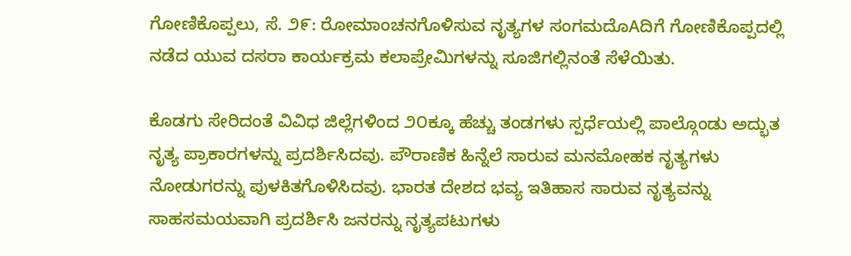ಗೋಣಿಕೊಪ್ಪಲು, ಸೆ. ೨೯: ರೋಮಾಂಚನಗೊಳಿಸುವ ನೃತ್ಯಗಳ ಸಂಗಮದೊAದಿಗೆ ಗೋಣಿಕೊಪ್ಪದಲ್ಲಿ ನಡೆದ ಯುವ ದಸರಾ ಕಾರ್ಯಕ್ರಮ ಕಲಾಪ್ರೇಮಿಗಳನ್ನು ಸೂಜಿಗಲ್ಲಿನಂತೆ ಸೆಳೆಯಿತು.

ಕೊಡಗು ಸೇರಿದಂತೆ ವಿವಿಧ ಜಿಲ್ಲೆಗಳಿಂದ ೨೦ಕ್ಕೂ ಹೆಚ್ಚು ತಂಡಗಳು ಸ್ಪರ್ಧೆಯಲ್ಲಿ ಪಾಲ್ಗೊಂಡು ಅದ್ಭುತ ನೃತ್ಯ ಪ್ರಾಕಾರಗಳನ್ನು ಪ್ರದರ್ಶಿಸಿದವು. ಪೌರಾಣಿಕ ಹಿನ್ನೆಲೆ ಸಾರುವ ಮನಮೋಹಕ ನೃತ್ಯಗಳು ನೋಡುಗರನ್ನು ಪುಳಕಿತಗೊಳಿಸಿದವು. ಭಾರತ ದೇಶದ ಭವ್ಯ ಇತಿಹಾಸ ಸಾರುವ ನೃತ್ಯವನ್ನು ಸಾಹಸಮಯವಾಗಿ ಪ್ರದರ್ಶಿಸಿ ಜನರನ್ನು ನೃತ್ಯಪಟುಗಳು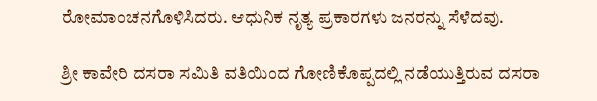ರೋಮಾಂಚನಗೊಳಿಸಿದರು. ಆಧುನಿಕ ನೃತ್ಯ ಪ್ರಕಾರಗಳು ಜನರನ್ನು ಸೆಳೆದವು.

ಶ್ರೀ ಕಾವೇರಿ ದಸರಾ ಸಮಿತಿ ವತಿಯಿಂದ ಗೋಣಿಕೊಪ್ಪದಲ್ಲಿ ನಡೆಯುತ್ತಿರುವ ದಸರಾ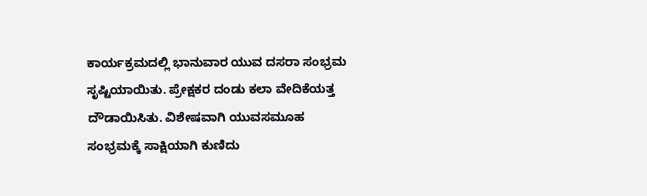ಕಾರ್ಯಕ್ರಮದಲ್ಲಿ ಭಾನುವಾರ ಯುವ ದಸರಾ ಸಂಭ್ರಮ ಸೃಷ್ಟಿಯಾಯಿತು. ಪ್ರೇಕ್ಷಕರ ದಂಡು ಕಲಾ ವೇದಿಕೆಯತ್ತ ದೌಡಾಯಿಸಿತು. ವಿಶೇಷವಾಗಿ ಯುವಸಮೂಹ ಸಂಭ್ರಮಕ್ಕೆ ಸಾಕ್ಷಿಯಾಗಿ ಕುಣಿದು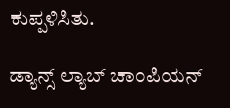ಕುಪ್ಪಳಿಸಿತು.

ಡ್ಯಾನ್ಸ್ ಲ್ಯಾಬ್ ಚಾಂಪಿಯನ್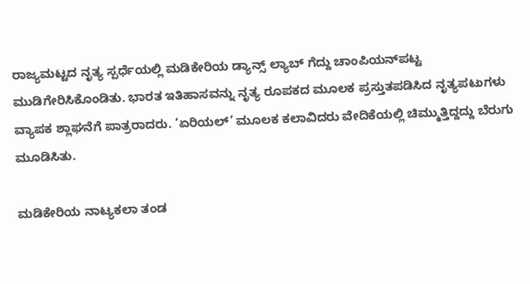ರಾಜ್ಯಮಟ್ಟದ ನೃತ್ಯ ಸ್ಪರ್ಧೆಯಲ್ಲಿ ಮಡಿಕೇರಿಯ ಡ್ಯಾನ್ಸ್ ಲ್ಯಾಬ್ ಗೆದ್ದು ಚಾಂಪಿಯನ್‌ಪಟ್ಟ ಮುಡಿಗೇರಿಸಿಕೊಂಡಿತು. ಭಾರತ ಇತಿಹಾಸವನ್ನು ನೃತ್ಯ ರೂಪಕದ ಮೂಲಕ ಪ್ರಸ್ತುತಪಡಿಸಿದ ನೃತ್ಯಪಟುಗಳು ವ್ಯಾಪಕ ಶ್ಲಾಘನೆಗೆ ಪಾತ್ರರಾದರು. ‘ಏರಿಯಲ್’ ಮೂಲಕ ಕಲಾವಿದರು ವೇದಿಕೆಯಲ್ಲಿ ಚಿಮ್ಮುತ್ತಿದ್ದದ್ದು ಬೆರುಗು ಮೂಡಿಸಿತು.

ಮಡಿಕೇರಿಯ ನಾಟ್ಯಕಲಾ ತಂಡ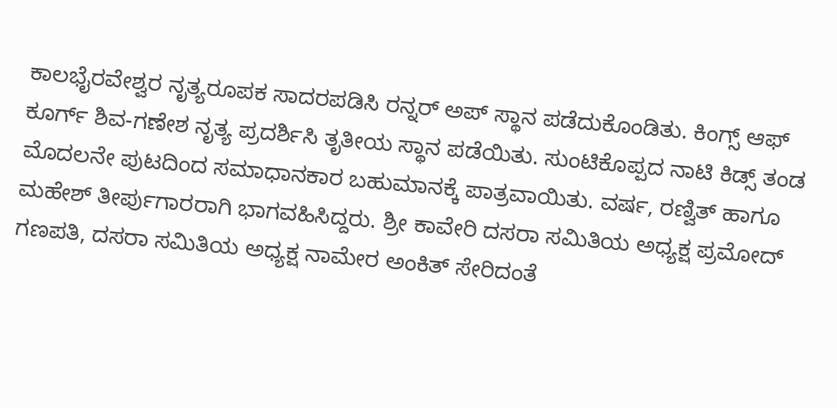ಕಾಲಭೈರವೇಶ್ವರ ನೃತ್ಯರೂಪಕ ಸಾದರಪಡಿಸಿ ರನ್ನರ್ ಅಪ್ ಸ್ಥಾನ ಪಡೆದುಕೊಂಡಿತು. ಕಿಂಗ್ಸ್ ಆಫ್ ಕೂರ್ಗ್ ಶಿವ-ಗಣೇಶ ನೃತ್ಯ ಪ್ರದರ್ಶಿಸಿ ತೃತೀಯ ಸ್ಥಾನ ಪಡೆಯಿತು. ಸುಂಟಿಕೊಪ್ಪದ ನಾಟಿ ಕಿಡ್ಸ್ ತಂಡ ಮೊದಲನೇ ಪುಟದಿಂದ ಸಮಾಧಾನಕಾರ ಬಹುಮಾನಕ್ಕೆ ಪಾತ್ರವಾಯಿತು. ವರ್ಷ, ರಣ್ವಿತ್ ಹಾಗೂ ಮಹೇಶ್ ತೀರ್ಪುಗಾರರಾಗಿ ಭಾಗವಹಿಸಿದ್ದರು. ಶ್ರೀ ಕಾವೇರಿ ದಸರಾ ಸಮಿತಿಯ ಅಧ್ಯಕ್ಷ ಪ್ರಮೋದ್ ಗಣಪತಿ, ದಸರಾ ಸಮಿತಿಯ ಅಧ್ಯಕ್ಷ ನಾಮೇರ ಅಂಕಿತ್ ಸೇರಿದಂತೆ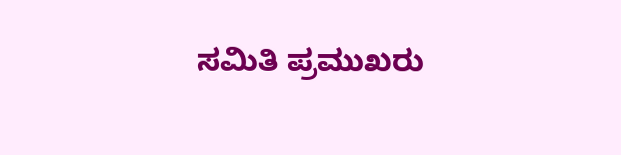ಸಮಿತಿ ಪ್ರಮುಖರು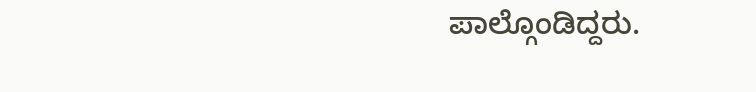ಪಾಲ್ಗೊಂಡಿದ್ದರು.